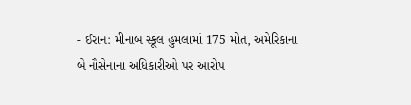- ઈરાન: મીનાબ સ્કૂલ હુમલામાં 175 મોત, અમેરિકાના બે નૌસેનાના અધિકારીઓ પર આરોપ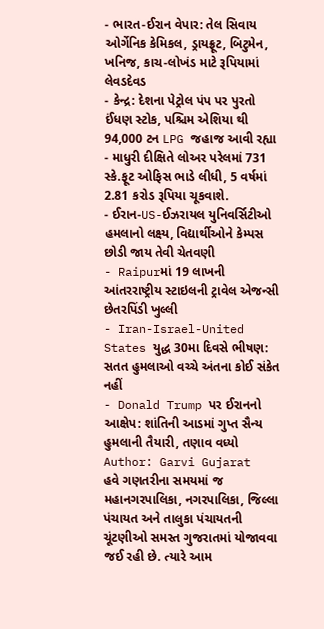- ભારત-ઈરાન વેપાર: તેલ સિવાય ઓર્ગેનિક કેમિકલ, ડ્રાયફ્રૂટ, બિટુમેન, ખનિજ, કાચ-લોખંડ માટે રૂપિયામાં લેવડદેવડ
- કેન્દ્ર: દેશના પેટ્રોલ પંપ પર પુરતો ઈંધણ સ્ટોક, પશ્ચિમ એશિયા થી 94,000 ટન LPG જહાજ આવી રહ્યા
- માધુરી દીક્ષિતે લોઅર પરેલમાં 731 સ્કે.ફૂટ ઓફિસ ભાડે લીધી, 5 વર્ષમાં 2.81 કરોડ રૂપિયા ચૂકવાશે.
- ઈરાન-US-ઈઝરાયલ યુનિવર્સિટીઓ હમલાનો લક્ષ્ય, વિદ્યાર્થીઓને કેમ્પસ છોડી જાય તેવી ચેતવણી
- Raipurમાં 19 લાખની આંતરરાષ્ટ્રીય સ્ટાઇલની ટ્રાવેલ એજન્સી છેતરપિંડી ખુલ્લી
- Iran-Israel-United States યુદ્ધ 30મા દિવસે ભીષણ: સતત હુમલાઓ વચ્ચે અંતના કોઈ સંકેત નહીં
- Donald Trump પર ઈરાનનો આક્ષેપ: શાંતિની આડમાં ગુપ્ત સૈન્ય હુમલાની તૈયારી, તણાવ વધ્યો
Author: Garvi Gujarat
હવે ગણતરીના સમયમાં જ મહાનગરપાલિકા, નગરપાલિકા, જિલ્લા પંચાયત અને તાલુકા પંચાયતની ચૂંટણીઓ સમસ્ત ગુજરાતમાં યોજાવવા જઈ રહી છે. ત્યારે આમ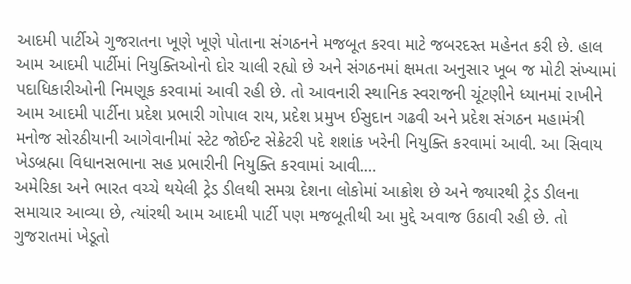આદમી પાર્ટીએ ગુજરાતના ખૂણે ખૂણે પોતાના સંગઠનને મજબૂત કરવા માટે જબરદસ્ત મહેનત કરી છે. હાલ આમ આદમી પાર્ટીમાં નિયુક્તિઓનો દોર ચાલી રહ્યો છે અને સંગઠનમાં ક્ષમતા અનુસાર ખૂબ જ મોટી સંખ્યામાં પદાધિકારીઓની નિમણૂક કરવામાં આવી રહી છે. તો આવનારી સ્થાનિક સ્વરાજની ચૂંટણીને ધ્યાનમાં રાખીને આમ આદમી પાર્ટીના પ્રદેશ પ્રભારી ગોપાલ રાય, પ્રદેશ પ્રમુખ ઈસુદાન ગઢવી અને પ્રદેશ સંગઠન મહામંત્રી મનોજ સોરઠીયાની આગેવાનીમાં સ્ટેટ જોઈન્ટ સેક્રેટરી પદે શશાંક ખરેની નિયુક્તિ કરવામાં આવી. આ સિવાય ખેડબ્રહ્મા વિધાનસભાના સહ પ્રભારીની નિયુક્તિ કરવામાં આવી.…
અમેરિકા અને ભારત વચ્ચે થયેલી ટ્રેડ ડીલથી સમગ્ર દેશના લોકોમાં આક્રોશ છે અને જ્યારથી ટ્રેડ ડીલના સમાચાર આવ્યા છે, ત્યાંરથી આમ આદમી પાર્ટી પણ મજબૂતીથી આ મુદ્દે અવાજ ઉઠાવી રહી છે. તો ગુજરાતમાં ખેડૂતો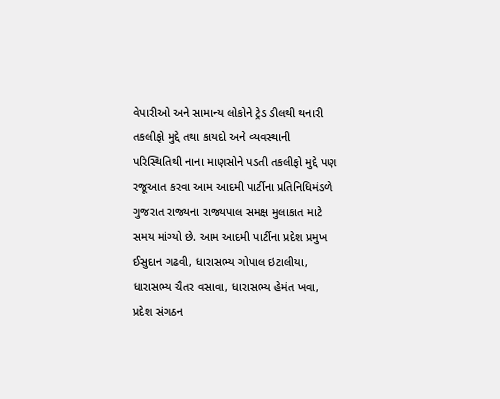વેપારીઓ અને સામાન્ય લોકોને ટ્રેડ ડીલથી થનારી તકલીફો મુદ્દે તથા કાયદો અને વ્યવસ્થાની પરિસ્થિતિથી નાના માણસોને પડતી તકલીફો મુદ્દે પણ રજૂઆત કરવા આમ આદમી પાર્ટીના પ્રતિનિધિમંડળે ગુજરાત રાજ્યના રાજ્યપાલ સમક્ષ મુલાકાત માટે સમય માંગ્યો છે. આમ આદમી પાર્ટીના પ્રદેશ પ્રમુખ ઈસુદાન ગઢવી, ધારાસભ્ય ગોપાલ ઇટાલીયા, ધારાસભ્ય ચૈતર વસાવા, ધારાસભ્ય હેમંત ખવા, પ્રદેશ સંગઠન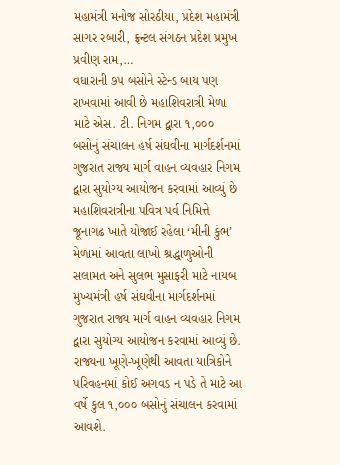મહામંત્રી મનોજ સોરઠીયા, પ્રદેશ મહામંત્રી સાગર રબારી, ફ્રન્ટલ સંગઠન પ્રદેશ પ્રમુખ પ્રવીણ રામ,…
વધારાની ૭૫ બસોને સ્ટેન્ડ બાય પણ રાખવામાં આવી છે મહાશિવરાત્રી મેળા માટે એસ. ટી. નિગમ દ્વારા ૧,૦૦૦ બસોનું સંચાલન હર્ષ સંઘવીના માર્ગદર્શનમાં ગુજરાત રાજ્ય માર્ગ વાહન વ્યવહાર નિગમ દ્વારા સુયોગ્ય આયોજન કરવામાં આવ્યું છે મહાશિવરાત્રીના પવિત્ર પર્વ નિમિત્તે જૂનાગઢ ખાતે યોજાઈ રહેલા ‘મીની કુંભ’ મેળામાં આવતા લાખો શ્રદ્ધાળુઓની સલામત અને સુલભ મુસાફરી માટે નાયબ મુખ્યમંત્રી હર્ષ સંઘવીના માર્ગદર્શનમાં ગુજરાત રાજ્ય માર્ગ વાહન વ્યવહાર નિગમ દ્વારા સુયોગ્ય આયોજન કરવામાં આવ્યું છે. રાજ્યના ખૂણે-ખૂણેથી આવતા યાત્રિકોને પરિવહનમાં કોઈ અગવડ ન પડે તે માટે આ વર્ષે કુલ ૧,૦૦૦ બસોનું સંચાલન કરવામાં આવશે.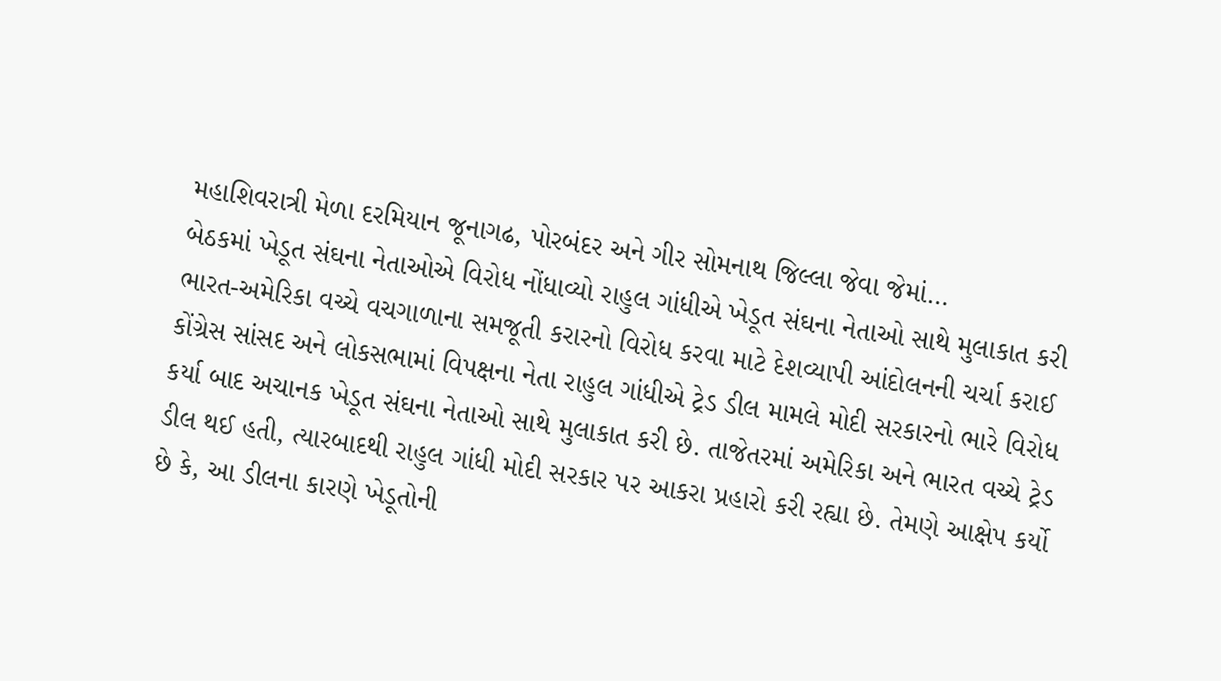મહાશિવરાત્રી મેળા દરમિયાન જૂનાગઢ, પોરબંદર અને ગીર સોમનાથ જિલ્લા જેવા જેમાં…
બેઠકમાં ખેડૂત સંઘના નેતાઓએ વિરોધ નોંધાવ્યો રાહુલ ગાંધીએ ખેડૂત સંઘના નેતાઓ સાથે મુલાકાત કરી ભારત-અમેરિકા વચ્ચે વચગાળાના સમજૂતી કરારનો વિરોધ કરવા માટે દેશવ્યાપી આંદોલનની ચર્ચા કરાઈ કોંગ્રેસ સાંસદ અને લોકસભામાં વિપક્ષના નેતા રાહુલ ગાંધીએ ટ્રેડ ડીલ મામલે મોદી સરકારનો ભારે વિરોધ કર્યા બાદ અચાનક ખેડૂત સંઘના નેતાઓ સાથે મુલાકાત કરી છે. તાજેતરમાં અમેરિકા અને ભારત વચ્ચે ટ્રેડ ડીલ થઈ હતી, ત્યારબાદથી રાહુલ ગાંધી મોદી સરકાર પર આકરા પ્રહારો કરી રહ્યા છે. તેમણે આક્ષેપ કર્યો છે કે, આ ડીલના કારણે ખેડૂતોની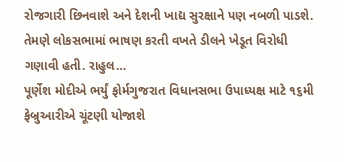રોજગારી છિનવાશે અને દેશની ખાદ્ય સુરક્ષાને પણ નબળી પાડશે. તેમણે લોકસભામાં ભાષણ કરતી વખતે ડીલને ખેડૂત વિરોધી ગણાવી હતી. રાહુલ…
પૂર્ણેશ મોદીએ ભર્યું ફોર્મગુજરાત વિધાનસભા ઉપાધ્યક્ષ માટે ૧૬મી ફેબ્રુઆરીએ ચૂંટણી યોજાશે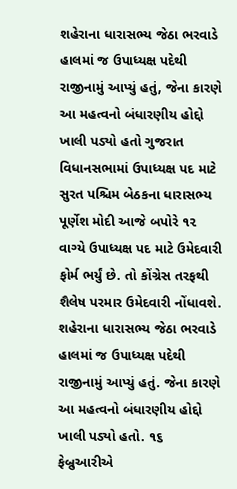શહેરાના ધારાસભ્ય જેઠા ભરવાડે હાલમાં જ ઉપાધ્યક્ષ પદેથી રાજીનામું આપ્યું હતું, જેના કારણે આ મહત્વનો બંધારણીય હોદ્દો ખાલી પડ્યો હતો ગુજરાત વિધાનસભામાં ઉપાધ્યક્ષ પદ માટે સુરત પશ્ચિમ બેઠકના ધારાસભ્ય પૂર્ણેશ મોદી આજે બપોરે ૧૨ વાગ્યે ઉપાધ્યક્ષ પદ માટે ઉમેદવારી ફોર્મ ભર્યું છે. તો કોંગ્રેસ તરફથી શૈલેષ પરમાર ઉમેદવારી નોંધાવશે. શહેરાના ધારાસભ્ય જેઠા ભરવાડે હાલમાં જ ઉપાધ્યક્ષ પદેથી રાજીનામું આપ્યું હતું. જેના કારણે આ મહત્વનો બંધારણીય હોદ્દો ખાલી પડ્યો હતો. ૧૬ ફેબ્રુઆરીએ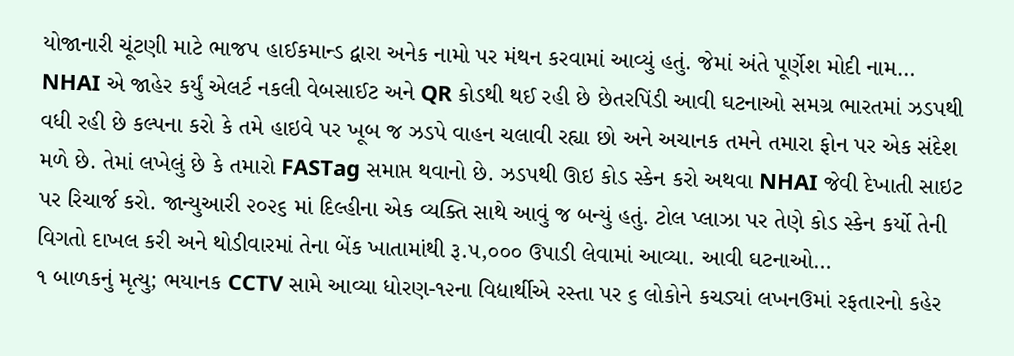યોજાનારી ચૂંટણી માટે ભાજપ હાઈકમાન્ડ દ્વારા અનેક નામો પર મંથન કરવામાં આવ્યું હતું. જેમાં અંતે પૂર્ણેશ મોદી નામ…
NHAI એ જાહેર કર્યું એલર્ટ નકલી વેબસાઈટ અને QR કોડથી થઈ રહી છે છેતરપિંડી આવી ઘટનાઓ સમગ્ર ભારતમાં ઝડપથી વધી રહી છે કલ્પના કરો કે તમે હાઇવે પર ખૂબ જ ઝડપે વાહન ચલાવી રહ્યા છો અને અચાનક તમને તમારા ફોન પર એક સંદેશ મળે છે. તેમાં લખેલું છે કે તમારો FASTag સમાપ્ત થવાનો છે. ઝડપથી ઊઇ કોડ સ્કેન કરો અથવા NHAI જેવી દેખાતી સાઇટ પર રિચાર્જ કરો. જાન્યુઆરી ૨૦૨૬ માં દિલ્હીના એક વ્યક્તિ સાથે આવું જ બન્યું હતું. ટોલ પ્લાઝા પર તેણે કોડ સ્કેન કર્યો તેની વિગતો દાખલ કરી અને થોડીવારમાં તેના બેંક ખાતામાંથી રૂ.૫,૦૦૦ ઉપાડી લેવામાં આવ્યા. આવી ઘટનાઓ…
૧ બાળકનું મૃત્યુ; ભયાનક CCTV સામે આવ્યા ધોરણ-૧૨ના વિદ્યાર્થીએ રસ્તા પર ૬ લોકોને કચડ્યાં લખનઉમાં રફતારનો કહેર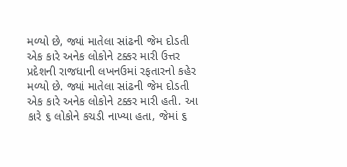મળ્યો છે, જ્યાં માતેલા સાંઢની જેમ દોડતી એક કારે અનેક લોકોને ટક્કર મારી ઉત્તર પ્રદેશની રાજધાની લખનઉમાં રફતારનો કહેર મળ્યો છે. જ્યાં માતેલા સાંઢની જેમ દોડતી એક કારે અનેક લોકોને ટક્કર મારી હતી. આ કારે ૬ લોકોને કચડી નાખ્યા હતા, જેમાં ૬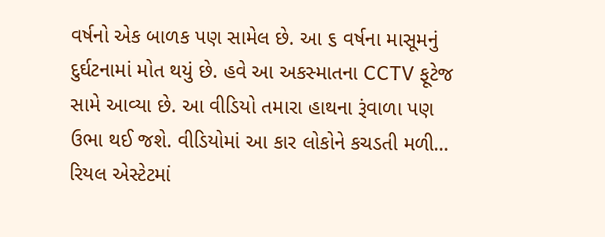વર્ષનો એક બાળક પણ સામેલ છે. આ ૬ વર્ષના માસૂમનું દુર્ઘટનામાં મોત થયું છે. હવે આ અકસ્માતના CCTV ફૂટેજ સામે આવ્યા છે. આ વીડિયો તમારા હાથના રૂંવાળા પણ ઉભા થઈ જશે. વીડિયોમાં આ કાર લોકોને કચડતી મળી…
રિયલ એસ્ટેટમાં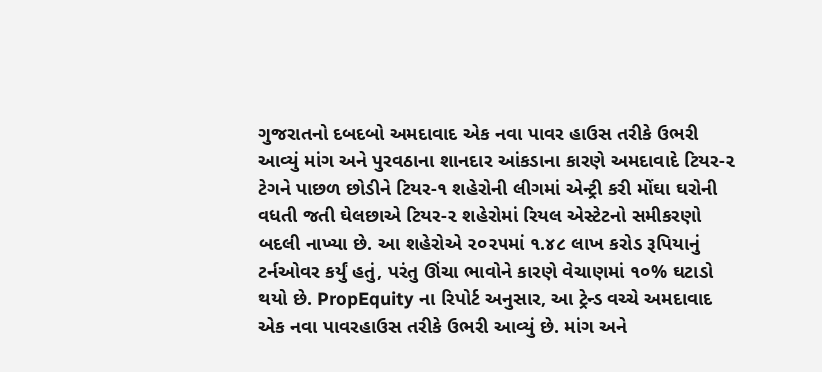ગુજરાતનો દબદબો અમદાવાદ એક નવા પાવર હાઉસ તરીકે ઉભરી આવ્યું માંગ અને પુરવઠાના શાનદાર આંકડાના કારણે અમદાવાદે ટિયર-૨ ટેગને પાછળ છોડીને ટિયર-૧ શહેરોની લીગમાં એન્ટ્રી કરી મોંઘા ઘરોની વધતી જતી ઘેલછાએ ટિયર-૨ શહેરોમાં રિયલ એસ્ટેટનો સમીકરણો બદલી નાખ્યા છે. આ શહેરોએ ૨૦૨૫માં ૧.૪૮ લાખ કરોડ રૂપિયાનું ટર્નઓવર કર્યું હતું, પરંતુ ઊંચા ભાવોને કારણે વેચાણમાં ૧૦% ઘટાડો થયો છે. PropEquity ના રિપોર્ટ અનુસાર, આ ટ્રેન્ડ વચ્ચે અમદાવાદ એક નવા પાવરહાઉસ તરીકે ઉભરી આવ્યું છે. માંગ અને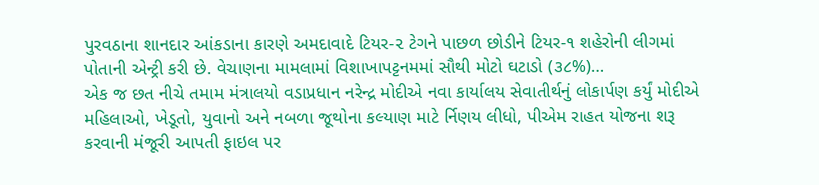પુરવઠાના શાનદાર આંકડાના કારણે અમદાવાદે ટિયર-૨ ટેગને પાછળ છોડીને ટિયર-૧ શહેરોની લીગમાં પોતાની એન્ટ્રી કરી છે. વેચાણના મામલામાં વિશાખાપટ્ટનમમાં સૌથી મોટો ઘટાડો (૩૮%)…
એક જ છત નીચે તમામ મંત્રાલયો વડાપ્રધાન નરેન્દ્ર મોદીએ નવા કાર્યાલય સેવાતીર્થનું લોકાર્પણ કર્યું મોદીએ મહિલાઓ, ખેડૂતો, યુવાનો અને નબળા જૂથોના કલ્યાણ માટે ર્નિણય લીધો, પીએમ રાહત યોજના શરૂ કરવાની મંજૂરી આપતી ફાઇલ પર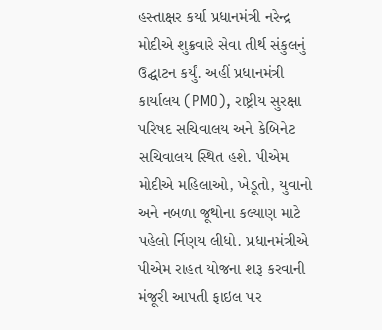હસ્તાક્ષર કર્યા પ્રધાનમંત્રી નરેન્દ્ર મોદીએ શુક્રવારે સેવા તીર્થ સંકુલનું ઉદ્ઘાટન કર્યું. અહીં પ્રધાનમંત્રી કાર્યાલય (PMO), રાષ્ટ્રીય સુરક્ષા પરિષદ સચિવાલય અને કેબિનેટ સચિવાલય સ્થિત હશે. પીએમ મોદીએ મહિલાઓ, ખેડૂતો, યુવાનો અને નબળા જૂથોના કલ્યાણ માટે પહેલો ર્નિણય લીધો. પ્રધાનમંત્રીએ પીએમ રાહત યોજના શરૂ કરવાની મંજૂરી આપતી ફાઇલ પર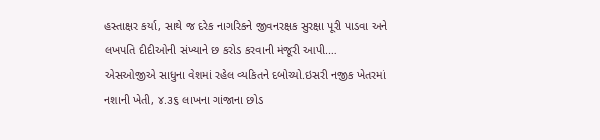હસ્તાક્ષર કર્યા, સાથે જ દરેક નાગરિકને જીવનરક્ષક સુરક્ષા પૂરી પાડવા અને લખપતિ દીદીઓની સંખ્યાને છ કરોડ કરવાની મંજૂરી આપી.…
એસઓજીએ સાધુના વેશમાં રહેલ વ્યકિતને દબોચ્યો.ઇસરી નજીક ખેતરમાં નશાની ખેતી, ૪.૩૬ લાખના ગાંજાના છોડ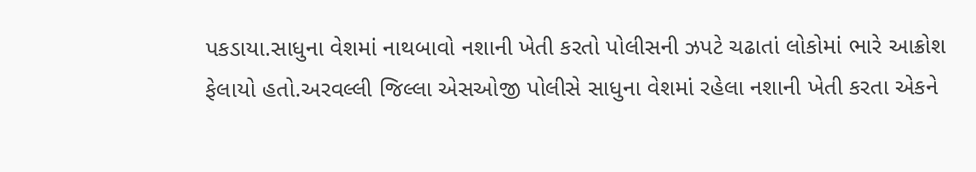પકડાયા.સાધુના વેશમાં નાથબાવો નશાની ખેતી કરતો પોલીસની ઝપટે ચઢાતાં લોકોમાં ભારે આક્રોશ ફેલાયો હતો.અરવલ્લી જિલ્લા એસઓજી પોલીસે સાધુના વેશમાં રહેલા નશાની ખેતી કરતા એકને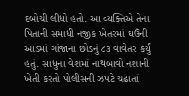દબોચી લીધો હતો. આ વ્યક્તિએ તેના પિતાની સમાધી નજીક ખેતરમાં ઘઉંની આડમાં ગાંજાના છોડનું ૮૩ વાવેતર કર્યું હતું. સાધુના વેશમાં નાથબાવો નશાની ખેતી કરતો પોલીસની ઝપટે ચઢાતાં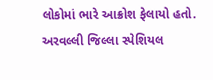લોકોમાં ભારે આક્રોશ ફેલાયો હતો. અરવલ્લી જિલ્લા સ્પેશિયલ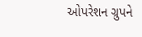ઓપરેશન ગ્રુપને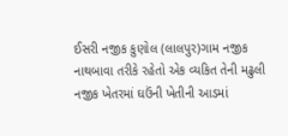ઈસરી નજીક કુણોલ (લાલપુર)ગામ નજીક નાથબાવા તરીકે રહેતો એક વ્યકિત તેની મઢુલી નજીક ખેતરમાં ઘઉંની ખેતીની આડમાં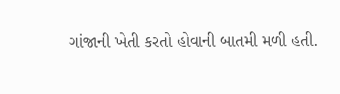ગાંજાની ખેતી કરતો હોવાની બાતમી મળી હતી.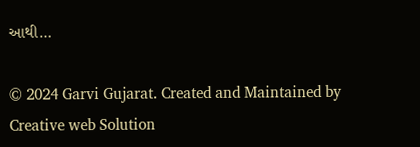આથી…

© 2024 Garvi Gujarat. Created and Maintained by Creative web Solution